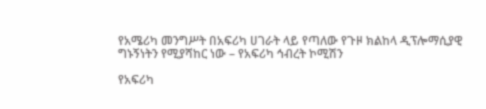የአሜሪካ መንግሥት በአፍሪካ ሀገራት ላይ የጣለው የጉዞ ክልከላ ዲፕሎማሲያዊ ግኑኝነትን የሚያሻከር ነው – የአፍሪካ ኅብረት ኮሚሽን

የአፍሪካ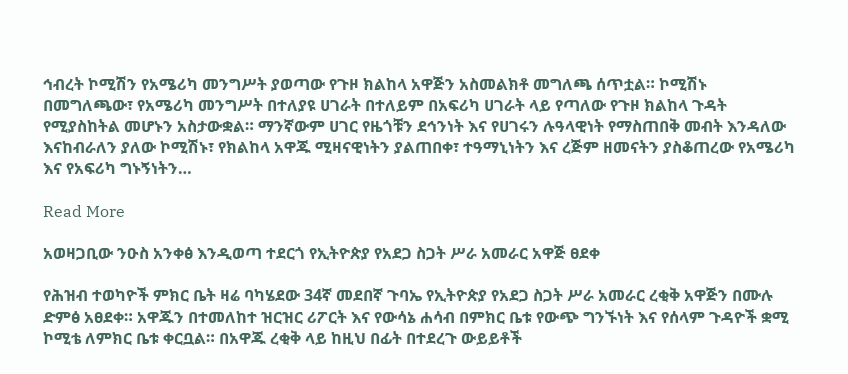ኅብረት ኮሚሽን የአሜሪካ መንግሥት ያወጣው የጉዞ ክልከላ አዋጅን አስመልክቶ መግለጫ ሰጥቷል። ኮሚሽኑ በመግለጫው፣ የአሜሪካ መንግሥት በተለያዩ ሀገራት በተለይም በአፍሪካ ሀገራት ላይ የጣለው የጉዞ ክልከላ ጉዳት የሚያስከትል መሆኑን አስታውቋል። ማንኛውም ሀገር የዜጎቹን ደኅንነት እና የሀገሩን ሉዓላዊነት የማስጠበቅ መብት እንዳለው እናከብራለን ያለው ኮሚሽኑ፣ የክልከላ አዋጁ ሚዛናዊነትን ያልጠበቀ፣ ተዓማኒነትን እና ረጅም ዘመናትን ያስቆጠረው የአሜሪካ እና የአፍሪካ ግኑኝነትን…

Read More

አወዛጋቢው ንዑስ አንቀፅ እንዲወጣ ተደርጎ የኢትዮጵያ የአደጋ ስጋት ሥራ አመራር አዋጅ ፀደቀ

የሕዝብ ተወካዮች ምክር ቤት ዛሬ ባካሄደው 34ኛ መደበኛ ጉባኤ የኢትዮጵያ የአደጋ ስጋት ሥራ አመራር ረቂቅ አዋጅን በሙሉ ድምፅ አፀደቀ። አዋጁን በተመለከተ ዝርዝር ሪፖርት እና የውሳኔ ሐሳብ በምክር ቤቱ የውጭ ግንኙነት እና የሰላም ጉዳዮች ቋሚ ኮሚቴ ለምክር ቤቱ ቀርቧል። በአዋጁ ረቂቅ ላይ ከዚህ በፊት በተደረጉ ውይይቶች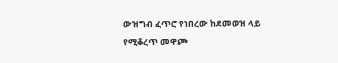ውዝግብ ፈጥሮ የነበረው ከደመወዝ ላይ የሚቆረጥ መዋጮ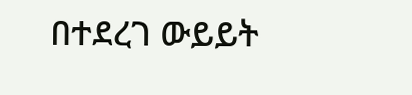በተደረገ ውይይት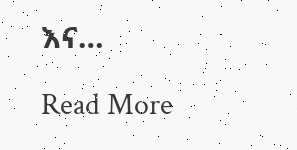እና…

Read More